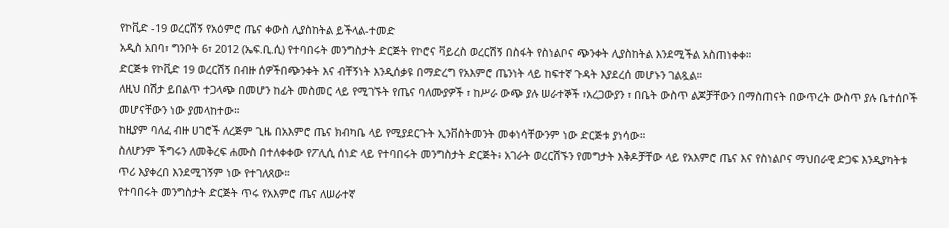የኮቪድ -19 ወረርሽኝ የአዕምሮ ጤና ቀውስ ሊያስከትል ይችላል-ተመድ
አዲስ አበባ፣ ግንቦት 6፣ 2012 (ኤፍ.ቢ.ሲ) የተባበሩት መንግስታት ድርጅት የኮሮና ቫይረስ ወረርሽኝ በስፋት የስነልቦና ጭንቀት ሊያስከትል እንደሚችል አስጠነቀቀ።
ድርጅቱ የኮቪድ 19 ወረርሽኝ በብዙ ሰዎችበጭንቀት እና ብቸኝነት እንዲሰቃዩ በማድረግ የአእምሮ ጤንነት ላይ ከፍተኛ ጉዳት እያደረሰ መሆኑን ገልጿል።
ለዚህ በሽታ ይበልጥ ተጋላጭ በመሆን ከፊት መስመር ላይ የሚገኙት የጤና ባለሙያዎች ፣ ከሥራ ውጭ ያሉ ሠራተኞች ፣አረጋውያን ፣ በቤት ውስጥ ልጆቻቸውን በማስጠናት በውጥረት ውስጥ ያሉ ቤተሰቦች መሆናቸውን ነው ያመላከተው።
ከዚያም ባለፈ ብዙ ሀገሮች ለረጅም ጊዜ በአእምሮ ጤና ክብካቤ ላይ የሚያደርጉት ኢንቨስትመንት መቀነሳቸውንም ነው ድርጅቱ ያነሳው።
ስለሆንም ችግሩን ለመቅረፍ ሐሙስ በተለቀቀው የፖሊሲ ሰነድ ላይ የተባበሩት መንግስታት ድርጅት፥ አገራት ወረርሽኙን የመግታት እቅዶቻቸው ላይ የአእምሮ ጤና እና የስነልቦና ማህበራዊ ድጋፍ እንዲያካትቱ ጥሪ እያቀረበ እንደሚገኝም ነው የተገለጸው።
የተባበሩት መንግስታት ድርጅት ጥሩ የአእምሮ ጤና ለሠራተኛ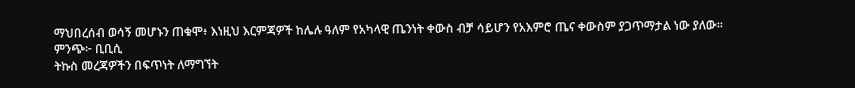ማህበረሰብ ወሳኝ መሆኑን ጠቁሞ፥ እነዚህ እርምጃዎች ከሌሉ ዓለም የአካላዊ ጤንነት ቀውስ ብቻ ሳይሆን የአእምሮ ጤና ቀውስም ያጋጥማታል ነው ያለው።
ምንጭ፦ ቢቢሲ
ትኩስ መረጃዎችን በፍጥነት ለማግኘት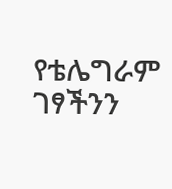የቴሌግራም ገፃችንን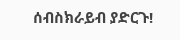ሰብስክራይብ ያድርጉ!